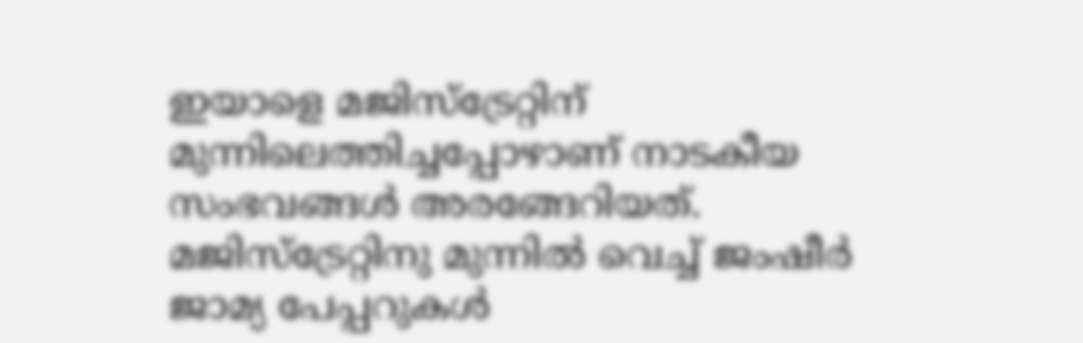ഇയാളെ മജിസ്ട്രേറ്റിന് മുന്നിലെത്തിച്ചപ്പോഴാണ് നാടകീയ സംഭവങ്ങൾ അരങ്ങേറിയത്. മജിസ്ട്രേറ്റിനു മുന്നിൽ വെച്ച് ജംഷീർ ജാമ്യ പേപ്പറുകൾ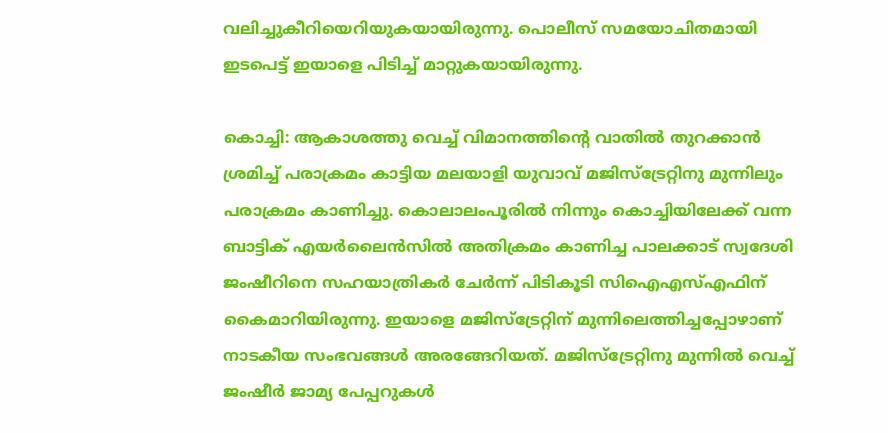വലിച്ചുകീറിയെറിയുകയായിരുന്നു. പൊലീസ് സമയോചിതമായി ഇടപെട്ട് ഇയാളെ പിടിച്ച് മാറ്റുകയായിരുന്നു.

കൊച്ചി: ആകാശത്തു വെച്ച് വിമാനത്തിന്റെ വാതില്‍ തുറക്കാന്‍ ശ്രമിച്ച് പരാക്രമം കാട്ടിയ മലയാളി യുവാവ് മജിസ്ട്രേറ്റിനു മുന്നിലും പരാക്രമം കാണിച്ചു. കൊലാലംപൂരില്‍ നിന്നും കൊച്ചിയിലേക്ക് വന്ന ബാട്ടിക് എയർലൈൻസിൽ അതിക്രമം കാണിച്ച പാലക്കാട് സ്വദേശി ജംഷീറിനെ സഹയാത്രികര്‍ ചേര്‍ന്ന് പിടികൂടി സിഐഎസ്എഫിന് കൈമാറിയിരുന്നു. ഇയാളെ മജിസ്ട്രേറ്റിന് മുന്നിലെത്തിച്ചപ്പോഴാണ് നാടകീയ സംഭവങ്ങൾ അരങ്ങേറിയത്. മജിസ്ട്രേറ്റിനു മുന്നിൽ വെച്ച് ജംഷീർ ജാമ്യ പേപ്പറുകൾ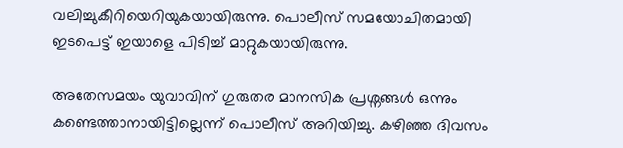വലിച്ചുകീറിയെറിയുകയായിരുന്നു. പൊലീസ് സമയോചിതമായി ഇടപെട്ട് ഇയാളെ പിടിച്ച് മാറ്റുകയായിരുന്നു.

അതേസമയം യുവാവിന് ഗുരുതര മാനസിക പ്രശ്നങ്ങൾ ഒന്നും കണ്ടെത്താനായിട്ടില്ലെന്ന് പൊലീസ് അറിയിച്ചു. കഴിഞ്ഞ ദിവസം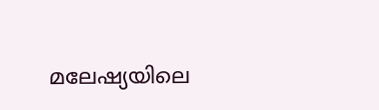മലേഷ്യയിലെ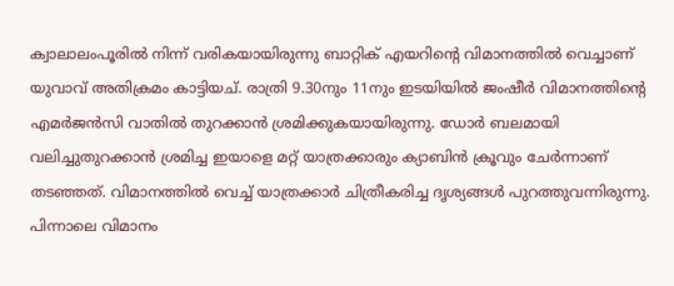ക്വാലാലംപൂരില്‍ നിന്ന് വരികയായിരുന്നു ബാറ്റിക് എയറിന്റെ വിമാനത്തിൽ വെച്ചാണ് യുവാവ് അതിക്രമം കാട്ടിയച്. രാത്രി 9.30നും 11നും ഇടയിയിൽ ജംഷീര്‍ വിമാനത്തിന്‍റെ എമര്‍ജന്‍സി വാതില്‍ തുറക്കാന്‍ ശ്രമിക്കുകയായിരുന്നു. ഡോര്‍ ബലമായി വലിച്ചുതുറക്കാന്‍ ശ്രമിച്ച ഇയാളെ മറ്റ് യാത്രക്കാരും ക്യാബിന്‍ ക്രൂവും ചേര്‍ന്നാണ് തടഞ്ഞത്. വിമാനത്തില്‍ വെച്ച് യാത്രക്കാര്‍ ചിത്രീകരിച്ച ദൃശ്യങ്ങള്‍ പുറത്തുവന്നിരുന്നു. പിന്നാലെ വിമാനം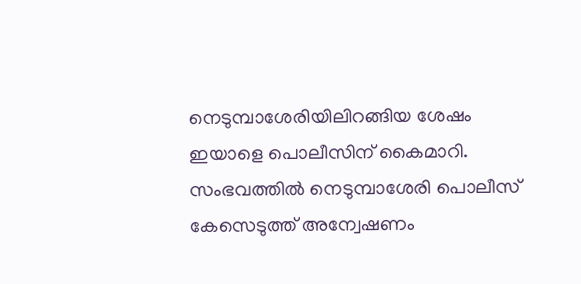നെടുമ്പാശേരിയിലിറങ്ങിയ ശേഷം ഇയാളെ പൊലീസിന് കൈമാറി. സംഭവത്തിൽ നെടുമ്പാശേരി പൊലീസ് കേസെടുത്ത് അന്വേഷണം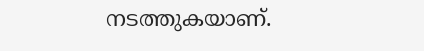നടത്തുകയാണ്.